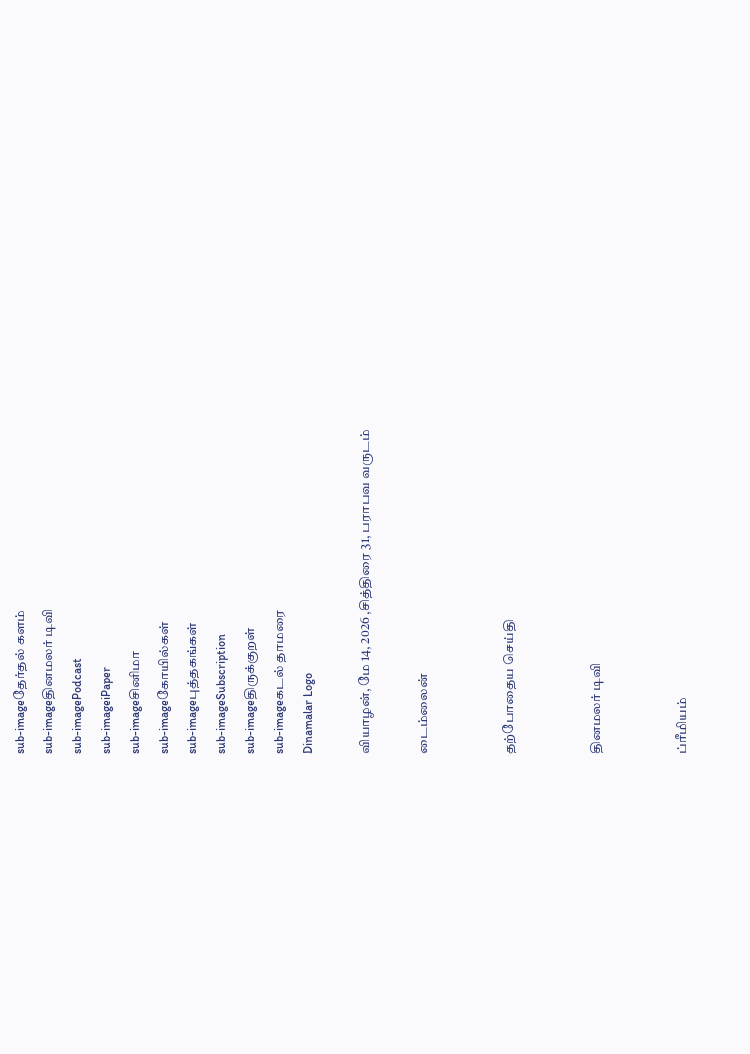sub-imageதேர்தல் களம்
sub-imageதினமலர் டிவி
sub-imagePodcast
sub-imageiPaper
sub-imageசினிமா
sub-imageகோயில்கள்
sub-imageபுத்தகங்கள்
sub-imageSubscription
sub-imageதிருக்குறள்
sub-imageகடல் தாமரை
Dinamalar Logo

வியாழன், மே 14, 2026 ,சித்திரை 31, பராபவ வருடம்

டைம்லைன்


தற்போதைய செய்தி


தினமலர் டிவி


ப்ரீமியம்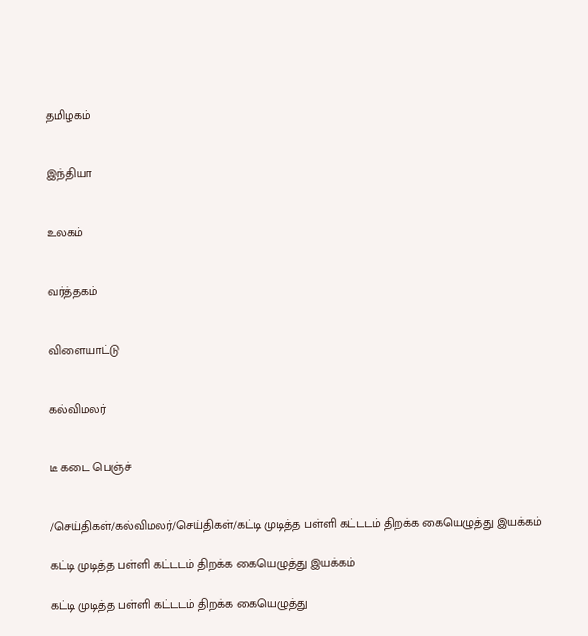தமிழகம்


இந்தியா


உலகம்


வர்த்தகம்


விளையாட்டு


கல்விமலர்


டீ கடை பெஞ்ச்


/செய்திகள்/கல்விமலர்/செய்திகள்/கட்டி முடித்த பள்ளி கட்டடம் திறக்க கையெழுத்து இயக்கம்

கட்டி முடித்த பள்ளி கட்டடம் திறக்க கையெழுத்து இயக்கம்

கட்டி முடித்த பள்ளி கட்டடம் திறக்க கையெழுத்து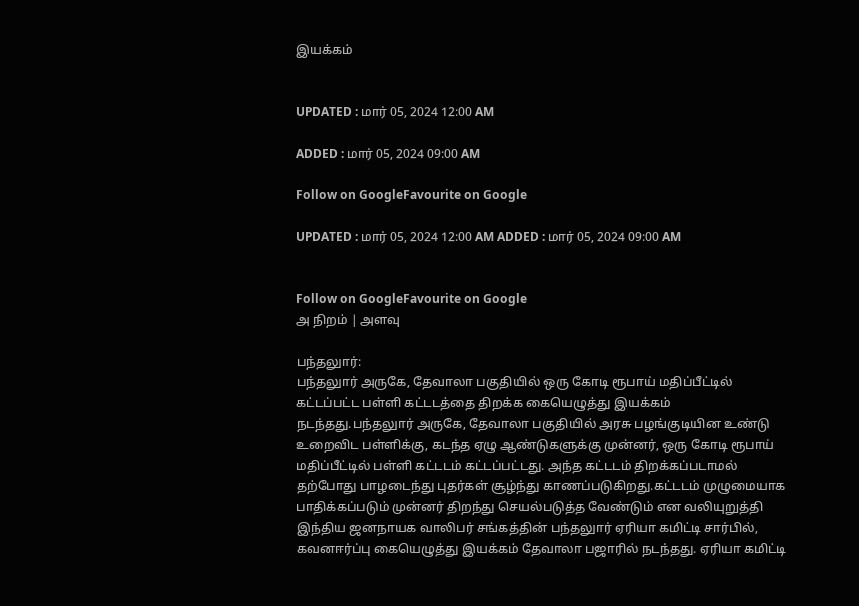இயக்கம்


UPDATED : மார் 05, 2024 12:00 AM

ADDED : மார் 05, 2024 09:00 AM

Follow on GoogleFavourite on Google

UPDATED : மார் 05, 2024 12:00 AM ADDED : மார் 05, 2024 09:00 AM


Follow on GoogleFavourite on Google
அ நிறம் | அளவு

பந்தலுார்:
பந்தலுார் அருகே, தேவாலா பகுதியில் ஒரு கோடி ரூபாய் மதிப்பீட்டில் கட்டப்பட்ட பள்ளி கட்டடத்தை திறக்க கையெழுத்து இயக்கம் நடந்தது.பந்தலுார் அருகே, தேவாலா பகுதியில் அரசு பழங்குடியின உண்டு உறைவிட பள்ளிக்கு, கடந்த ஏழு ஆண்டுகளுக்கு முன்னர், ஒரு கோடி ரூபாய் மதிப்பீட்டில் பள்ளி கட்டடம் கட்டப்பட்டது. அந்த கட்டடம் திறக்கப்படாமல் தற்போது பாழடைந்து புதர்கள் சூழ்ந்து காணப்படுகிறது.கட்டடம் முழுமையாக பாதிக்கப்படும் முன்னர் திறந்து செயல்படுத்த வேண்டும் என வலியுறுத்தி இந்திய ஜனநாயக வாலிபர் சங்கத்தின் பந்தலுார் ஏரியா கமிட்டி சார்பில், கவனஈர்ப்பு கையெழுத்து இயக்கம் தேவாலா பஜாரில் நடந்தது. ஏரியா கமிட்டி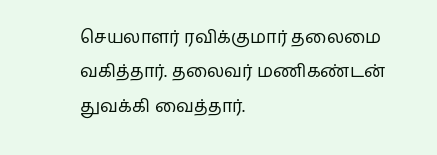செயலாளர் ரவிக்குமார் தலைமை வகித்தார். தலைவர் மணிகண்டன் துவக்கி வைத்தார்.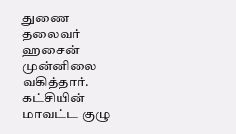துணை தலைவர் ஹசைன் முன்னிலை வகித்தார். கட்சியின் மாவட்ட குழு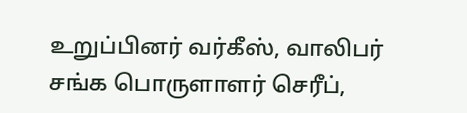உறுப்பினர் வர்கீஸ், வாலிபர் சங்க பொருளாளர் செரீப்,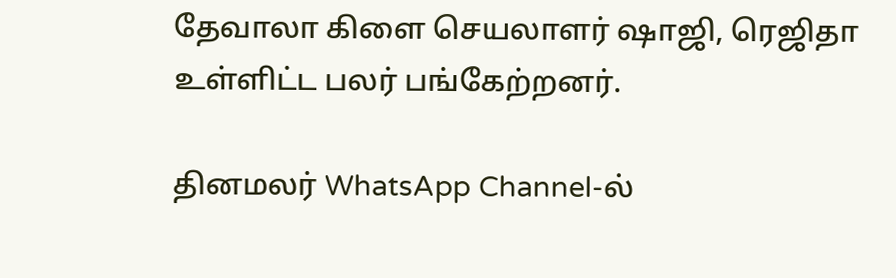தேவாலா கிளை செயலாளர் ஷாஜி, ரெஜிதா உள்ளிட்ட பலர் பங்கேற்றனர்.

தினமலர் WhatsApp Channel-ல்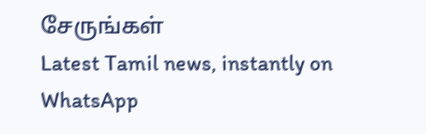சேருங்கள்
Latest Tamil news, instantly on WhatsApp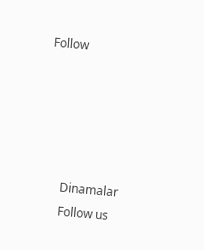Follow





      Dinamalar
      Follow us